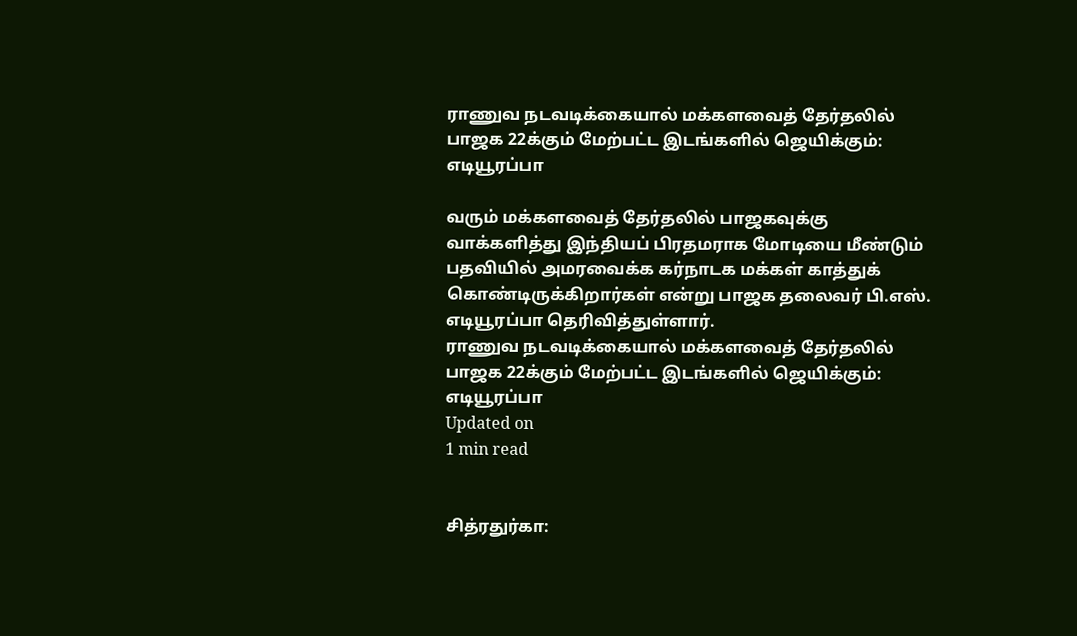ராணுவ நடவடிக்கையால் மக்களவைத் தேர்தலில் பாஜக 22க்கும் மேற்பட்ட இடங்களில் ஜெயிக்கும்: எடியூரப்பா

வரும் மக்களவைத் தேர்தலில் பாஜகவுக்கு வாக்களித்து இந்தியப் பிரதமராக மோடியை மீண்டும் பதவியில் அமரவைக்க கர்நாடக மக்கள் காத்துக் கொண்டிருக்கிறார்கள் என்று பாஜக தலைவர் பி.எஸ். எடியூரப்பா தெரிவித்துள்ளார்.
ராணுவ நடவடிக்கையால் மக்களவைத் தேர்தலில் பாஜக 22க்கும் மேற்பட்ட இடங்களில் ஜெயிக்கும்: எடியூரப்பா
Updated on
1 min read


சித்ரதுர்கா: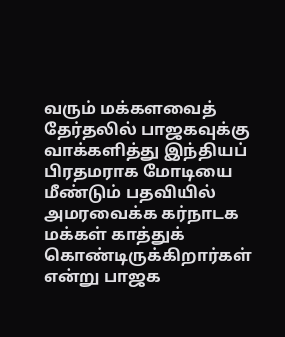வரும் மக்களவைத் தேர்தலில் பாஜகவுக்கு வாக்களித்து இந்தியப் பிரதமராக மோடியை மீண்டும் பதவியில் அமரவைக்க கர்நாடக மக்கள் காத்துக் கொண்டிருக்கிறார்கள் என்று பாஜக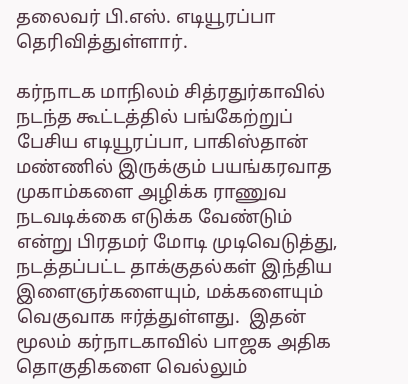தலைவர் பி.எஸ். எடியூரப்பா தெரிவித்துள்ளார்.

கர்நாடக மாநிலம் சித்ரதுர்காவில் நடந்த கூட்டத்தில் பங்கேற்றுப் பேசிய எடியூரப்பா, பாகிஸ்தான் மண்ணில் இருக்கும் பயங்கரவாத முகாம்களை அழிக்க ராணுவ நடவடிக்கை எடுக்க வேண்டும் என்று பிரதமர் மோடி முடிவெடுத்து, நடத்தப்பட்ட தாக்குதல்கள் இந்திய இளைஞர்களையும், மக்களையும் வெகுவாக ஈர்த்துள்ளது.  இதன் மூலம் கர்நாடகாவில் பாஜக அதிக தொகுதிகளை வெல்லும்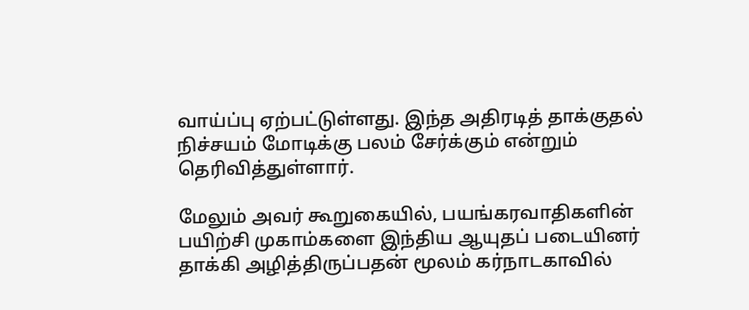வாய்ப்பு ஏற்பட்டுள்ளது. இந்த அதிரடித் தாக்குதல் நிச்சயம் மோடிக்கு பலம் சேர்க்கும் என்றும்  தெரிவித்துள்ளார்.

மேலும் அவர் கூறுகையில், பயங்கரவாதிகளின் பயிற்சி முகாம்களை இந்திய ஆயுதப் படையினர் தாக்கி அழித்திருப்பதன் மூலம் கர்நாடகாவில்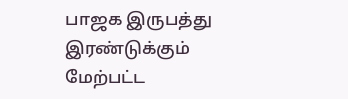பாஜக இருபத்து இரண்டுக்கும் மேற்பட்ட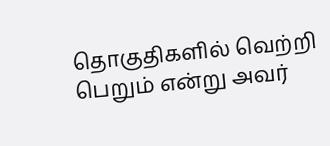தொகுதிகளில் வெற்றி பெறும் என்று அவர்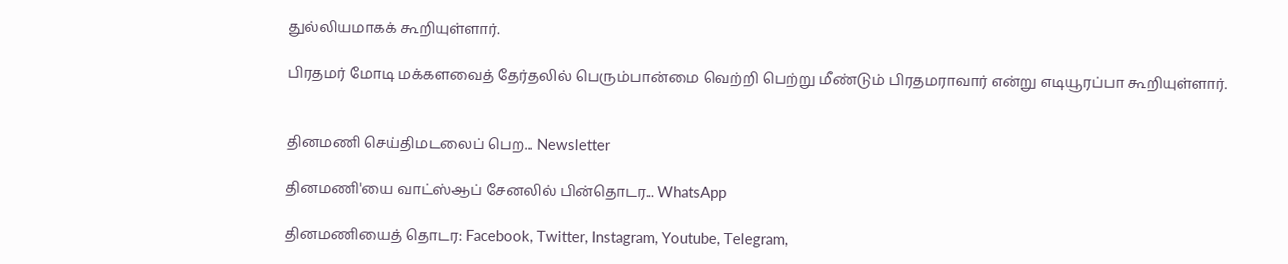துல்லியமாகக் கூறியுள்ளார்.

பிரதமர் மோடி மக்களவைத் தேர்தலில் பெரும்பான்மை வெற்றி பெற்று மீண்டும் பிரதமராவார் என்று எடியூரப்பா கூறியுள்ளார்.


தினமணி செய்திமடலைப் பெற... Newsletter

தினமணி'யை வாட்ஸ்ஆப் சேனலில் பின்தொடர... WhatsApp

தினமணியைத் தொடர: Facebook, Twitter, Instagram, Youtube, Telegram,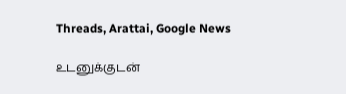Threads, Arattai, Google News

உடனுக்குடன்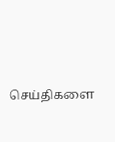செய்திகளை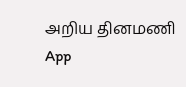அறிய தினமணி App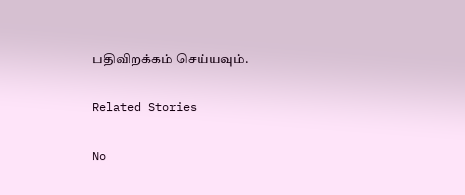பதிவிறக்கம் செய்யவும்.

Related Stories

No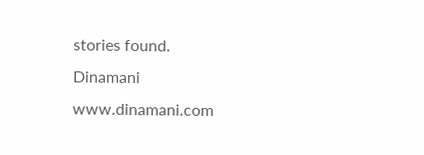stories found.
Dinamani
www.dinamani.com